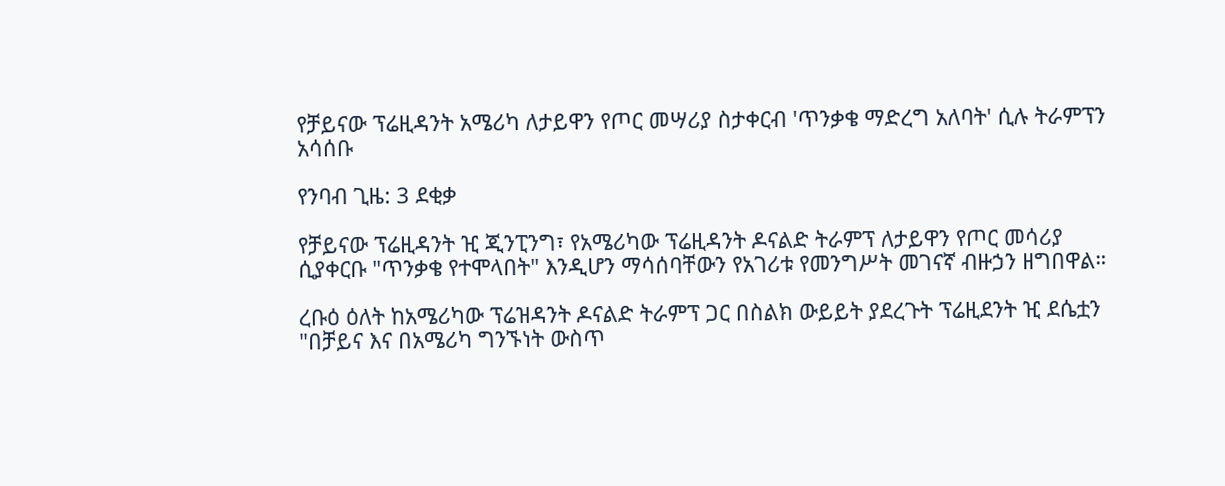የቻይናው ፕሬዚዳንት አሜሪካ ለታይዋን የጦር መሣሪያ ስታቀርብ 'ጥንቃቄ ማድረግ አለባት' ሲሉ ትራምፕን አሳሰቡ

የንባብ ጊዜ: 3 ደቂቃ

የቻይናው ፕሬዚዳንት ዢ ጂንፒንግ፣ የአሜሪካው ፕሬዚዳንት ዶናልድ ትራምፕ ለታይዋን የጦር መሳሪያ ሲያቀርቡ "ጥንቃቄ የተሞላበት" እንዲሆን ማሳሰባቸውን የአገሪቱ የመንግሥት መገናኛ ብዙኃን ዘግበዋል።

ረቡዕ ዕለት ከአሜሪካው ፕሬዝዳንት ዶናልድ ትራምፕ ጋር በስልክ ውይይት ያደረጉት ፕሬዚደንት ዢ ደሴቷን "በቻይና እና በአሜሪካ ግንኙነት ውስጥ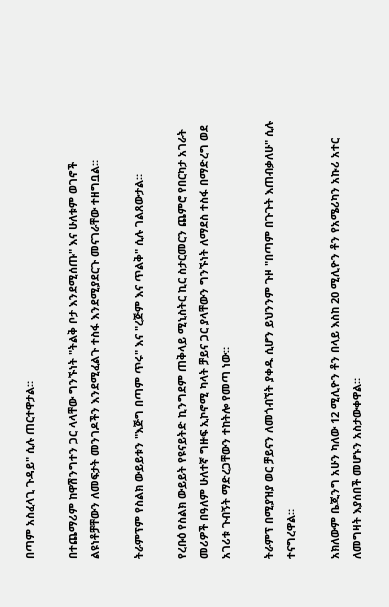በጣም አስፈላጊ ጉዳይ" ሲሉ ጠርተዋታል።

በተጨማሪም ከዋሽንግተን ጋር ላላቸው ግንኙነት "ትልቅ ቦታ እንደሚሰጡ" እና ሁለቱም ወገኖች ልዩነቶቻቸውን ለመፍታት መንገዶችን እንደሚፈልጉ ተስፋ እንደሚያደርጉ መናገራቸው ተዘግቧል።

ትራምፕም የስልክ ውይይቱን "እጅግ በጣም ጥሩ" እና "ረጅም እና ጥልቅ" ሲሉ ገልጸውታል።

የረቡዕ የስልክ ውይይት የዩናይትድ ኪንግደም ጠቅላይ ሚኒስትር ኪር ስታርመርን ጨምሮ የበርካታ አገራት መሪዎች በዓለም ሁለተኛ ግዙፍ ኢኮኖሚ ካላት ቻይና ጋር ያላቸውን ግንኙነት ለማደስ ተስፋ በማድረግ ወደ አገሪቱ ጉብኝት ማድረጋቸውን ተከትሎ የመጣ ነው።

ትራምፕ በሚያዝያ ወር ቻይናን ለመጎብኘት ያቀዱ ሲሆን ይህንንም ጉዞ "በጣም በጉጉት እጠብቃለሁ" ሲሉ ተናግረዋል።

አክለውም ቤጂንግ አሁን ካለው 12 ሚሊዮን ቶን በላይ እስከ 20 ሚሊዮን ቶን የአሜሪካን አኩሪ አተር ለመግዛት እያሰበች መሆኑን አስታውቀዋል።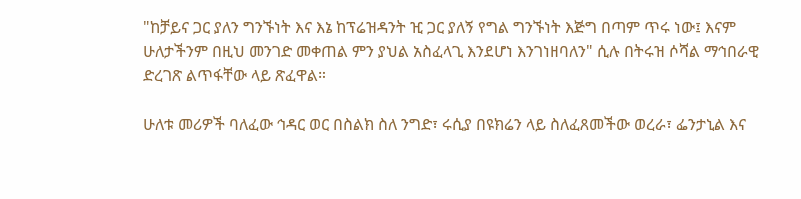"ከቻይና ጋር ያለን ግንኙነት እና እኔ ከፕሬዝዳንት ዢ ጋር ያለኝ የግል ግንኙነት እጅግ በጣም ጥሩ ነው፤ እናም ሁለታችንም በዚህ መንገድ መቀጠል ምን ያህል አስፈላጊ እንደሆነ እንገነዘባለን" ሲሉ በትሩዝ ሶሻል ማኅበራዊ ድረገጽ ልጥፋቸው ላይ ጽፈዋል።

ሁለቱ መሪዎች ባለፈው ኅዳር ወር በስልክ ስለ ንግድ፣ ሩሲያ በዩክሬን ላይ ስለፈጸመችው ወረራ፣ ፌንታኒል እና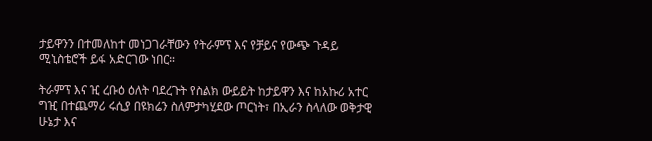ታይዋንን በተመለከተ መነጋገራቸውን የትራምፕ እና የቻይና የውጭ ጉዳይ ሚኒስቴሮች ይፋ አድርገው ነበር።

ትራምፕ እና ዢ ረቡዕ ዕለት ባደረጉት የስልክ ውይይት ከታይዋን እና ከአኩሪ አተር ግዢ በተጨማሪ ሩሲያ በዩክሬን ስለምታካሂደው ጦርነት፣ በኢራን ስላለው ወቅታዊ ሁኔታ እና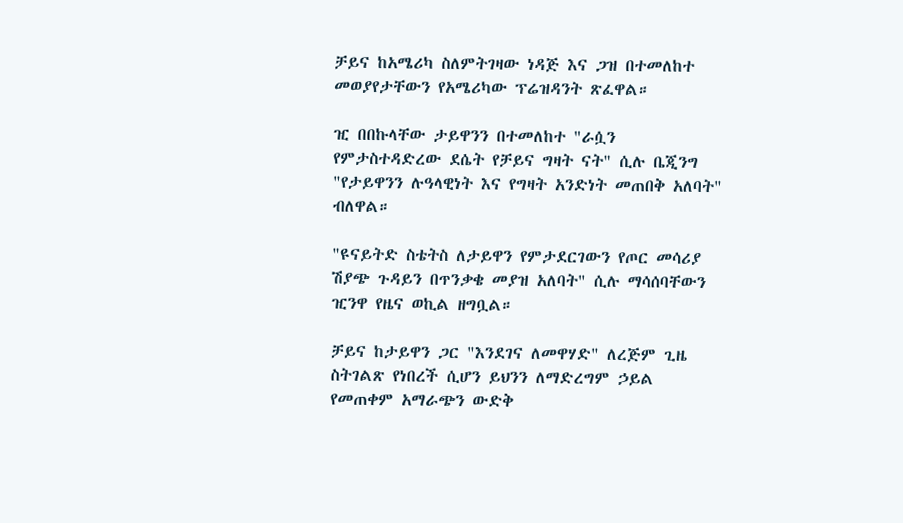ቻይና ከአሜሪካ ስለምትገዛው ነዳጅ እና ጋዝ በተመለከተ መወያየታቸውን የአሜሪካው ፕሬዝዳንት ጽፈዋል።

ዢ በበኩላቸው ታይዋንን በተመለከተ "ራሷን የምታስተዳድረው ደሴት የቻይና ግዛት ናት" ሲሉ ቤጂንግ "የታይዋንን ሉዓላዊነት እና የግዛት አንድነት መጠበቅ አለባት" ብለዋል።

"ዩናይትድ ስቴትስ ለታይዋን የምታደርገውን የጦር መሳሪያ ሽያጭ ጉዳይን በጥንቃቄ መያዝ አለባት" ሲሉ ማሳሰባቸውን ዢንዋ የዜና ወኪል ዘግቧል።

ቻይና ከታይዋን ጋር "እንደገና ለመዋሃድ" ለረጅም ጊዜ ስትገልጽ የነበረች ሲሆን ይህንን ለማድረግም ኃይል የመጠቀም አማራጭን ውድቅ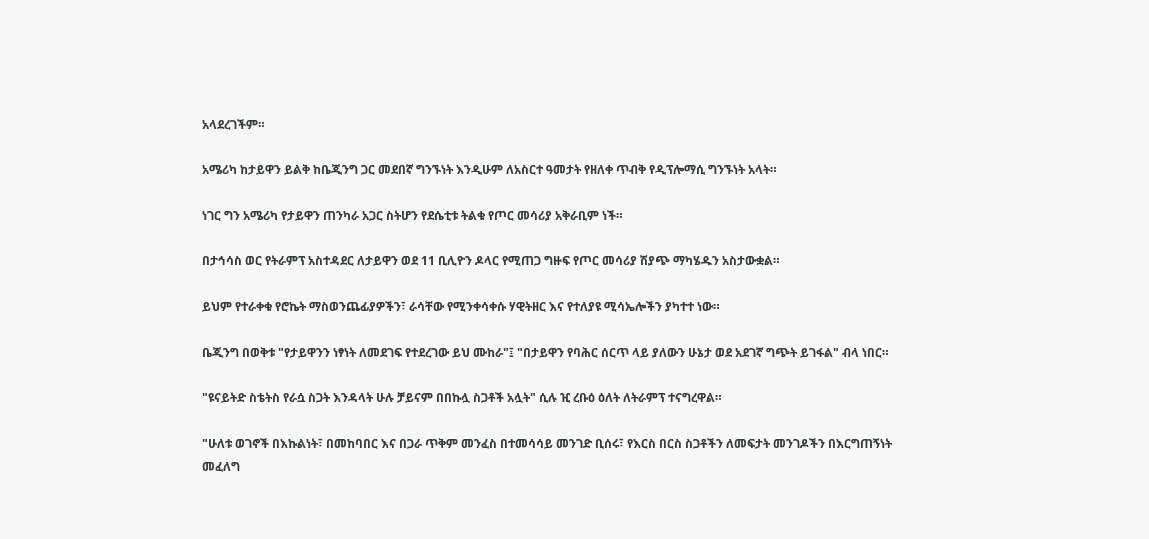አላደረገችም።

አሜሪካ ከታይዋን ይልቅ ከቤጂንግ ጋር መደበኛ ግንኙነት እንዲሁም ለአስርተ ዓመታት የዘለቀ ጥብቅ የዲፕሎማሲ ግንኙነት አላት።

ነገር ግን አሜሪካ የታይዋን ጠንካራ አጋር ስትሆን የደሴቲቱ ትልቁ የጦር መሳሪያ አቅራቢም ነች።

በታኅሳስ ወር የትራምፕ አስተዳደር ለታይዋን ወደ 11 ቢሊዮን ዶላር የሚጠጋ ግዙፍ የጦር መሳሪያ ሽያጭ ማካሄዱን አስታውቋል።

ይህም የተራቀቁ የሮኬት ማስወንጨፊያዎችን፣ ራሳቸው የሚንቀሳቀሱ ሃዊትዘር እና የተለያዩ ሚሳኤሎችን ያካተተ ነው።

ቤጂንግ በወቅቱ "የታይዋንን ነፃነት ለመደገፍ የተደረገው ይህ ሙከራ"፤ "በታይዋን የባሕር ሰርጥ ላይ ያለውን ሁኔታ ወደ አደገኛ ግጭት ይገፋል" ብላ ነበር።

"ዩናይትድ ስቴትስ የራሷ ስጋት እንዳላት ሁሉ ቻይናም በበኩሏ ስጋቶች አሏት" ሲሉ ዢ ረቡዕ ዕለት ለትራምፕ ተናግረዋል።

"ሁለቱ ወገኖች በእኩልነት፣ በመከባበር እና በጋራ ጥቅም መንፈስ በተመሳሳይ መንገድ ቢሰሩ፣ የእርስ በርስ ስጋቶችን ለመፍታት መንገዶችን በእርግጠኝነት መፈለግ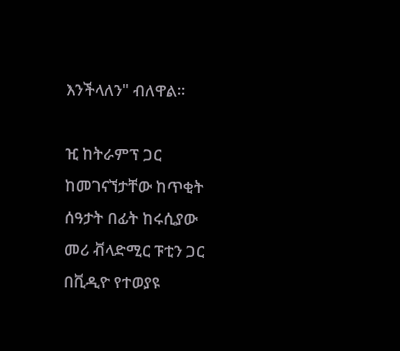እንችላለን" ብለዋል።

ዢ ከትራምፕ ጋር ከመገናኘታቸው ከጥቂት ሰዓታት በፊት ከሩሲያው መሪ ቭላድሚር ፑቲን ጋር በቪዲዮ የተወያዩ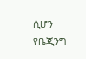ሲሆን የቤጂንግ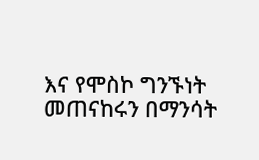እና የሞስኮ ግንኙነት መጠናከሩን በማንሳት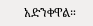አድንቀዋል።